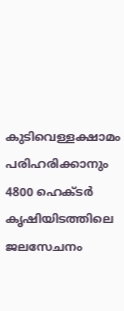കുടിവെള്ളക്ഷാമം പരിഹരിക്കാനും 4800 ഹെക്ടര്‍ കൃഷിയിടത്തിലെ ജലസേചനം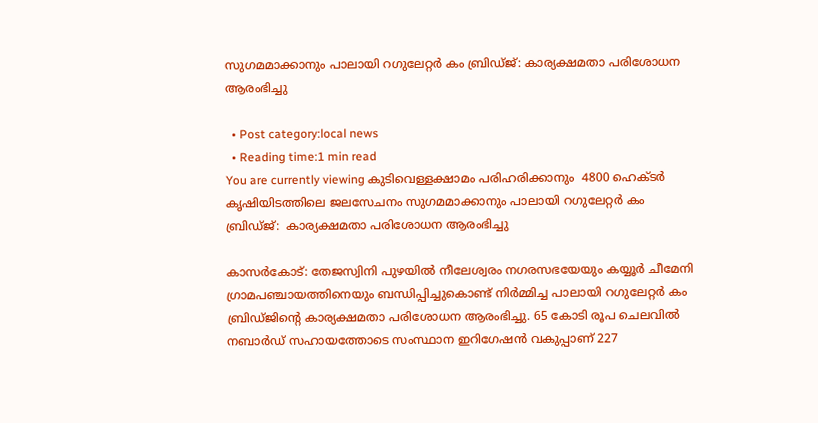സുഗമമാക്കാനും പാലായി റഗുലേറ്റര്‍ കം ബ്രിഡ്ജ്: കാര്യക്ഷമതാ പരിശോധന ആരംഭിച്ചു

  • Post category:local news
  • Reading time:1 min read
You are currently viewing കുടിവെള്ളക്ഷാമം പരിഹരിക്കാനും  4800 ഹെക്ടര്‍ കൃഷിയിടത്തിലെ ജലസേചനം സുഗമമാക്കാനും പാലായി റഗുലേറ്റര്‍ കം ബ്രിഡ്ജ്:  കാര്യക്ഷമതാ പരിശോധന ആരംഭിച്ചു

കാസര്‍കോട്: തേജസ്വിനി പുഴയില്‍ നീലേശ്വരം നഗരസഭയേയും കയ്യൂര്‍ ചീമേനി ഗ്രാമപഞ്ചായത്തിനെയും ബന്ധിപ്പിച്ചുകൊണ്ട് നിര്‍മ്മിച്ച പാലായി റഗുലേറ്റര്‍ കം ബ്രിഡ്ജിന്‍റെ കാര്യക്ഷമതാ പരിശോധന ആരംഭിച്ചു. 65 കോടി രൂപ ചെലവില്‍ നബാര്‍ഡ് സഹായത്തോടെ സംസ്ഥാന ഇറിഗേഷന്‍ വകുപ്പാണ് 227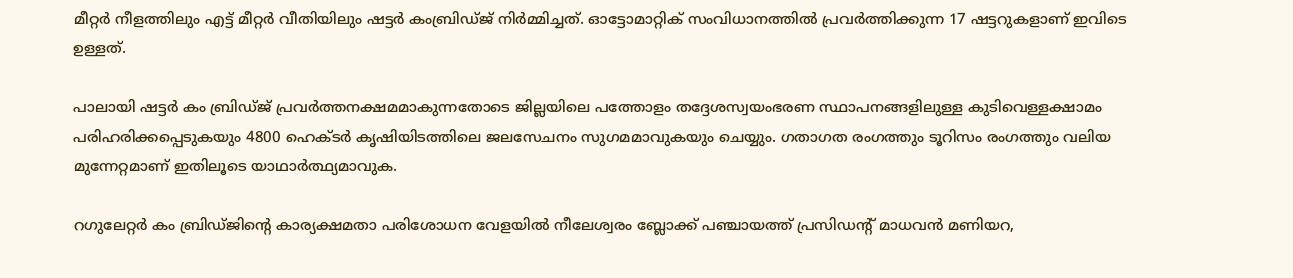മീറ്റര്‍ നീളത്തിലും എട്ട് മീറ്റര്‍ വീതിയിലും ഷട്ടര്‍ കംബ്രിഡ്ജ് നിര്‍മ്മിച്ചത്. ഓട്ടോമാറ്റിക് സംവിധാനത്തില്‍ പ്രവര്‍ത്തിക്കുന്ന 17 ഷട്ടറുകളാണ് ഇവിടെ ഉള്ളത്.

പാലായി ഷട്ടര്‍ കം ബ്രിഡ്ജ് പ്രവര്‍ത്തനക്ഷമമാകുന്നതോടെ ജില്ലയിലെ പത്തോളം തദ്ദേശസ്വയംഭരണ സ്ഥാപനങ്ങളിലുള്ള കുടിവെള്ളക്ഷാമം പരിഹരിക്കപ്പെടുകയും 4800 ഹെക്ടര്‍ കൃഷിയിടത്തിലെ ജലസേചനം സുഗമമാവുകയും ചെയ്യും. ഗതാഗത രംഗത്തും ടൂറിസം രംഗത്തും വലിയ മുന്നേറ്റമാണ് ഇതിലൂടെ യാഥാര്‍ത്ഥ്യമാവുക.

റഗുലേറ്റര്‍ കം ബ്രിഡ്ജിന്‍റെ കാര്യക്ഷമതാ പരിശോധന വേളയില്‍ നീലേശ്വരം ബ്ലോക്ക് പഞ്ചായത്ത് പ്രസിഡന്റ് മാധവന്‍ മണിയറ,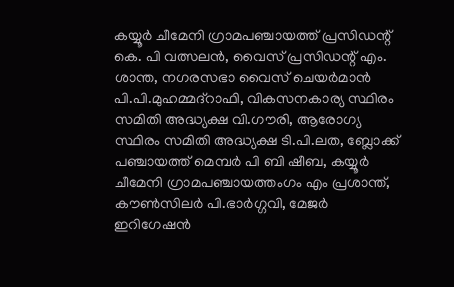കയ്യൂര്‍ ചീമേനി ഗ്രാമപഞ്ചായത്ത് പ്രസിഡന്റ് കെ. പി വത്സലന്‍, വൈസ് പ്രസിഡന്റ് എം. ശാന്ത, നഗരസഭാ വൈസ് ചെയര്‍മാന്‍ പി.പി.മുഹമ്മദ്‌റാഫി, വികസനകാര്യ സ്ഥിരം സമിതി അദ്ധ്യക്ഷ വി.ഗൗരി, ആരോഗ്യ സ്ഥിരം സമിതി അദ്ധ്യക്ഷ ടി.പി.ലത, ബ്ലോക്ക് പഞ്ചായത്ത് മെമ്പര്‍ പി ബി ഷീബ, കയ്യൂര്‍ ചീമേനി ഗ്രാമപഞ്ചായത്തംഗം എം പ്രശാന്ത്, കൗണ്‍സിലര്‍ പി.ഭാര്‍ഗ്ഗവി, മേജര്‍ ഇറിഗേഷന്‍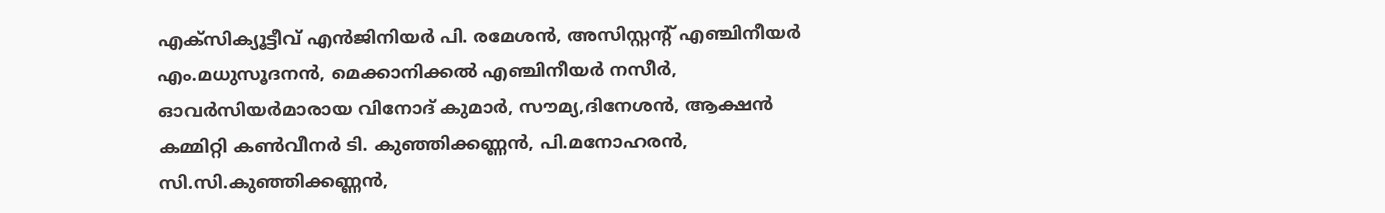എക്‌സിക്യൂട്ടീവ് എന്‍ജിനിയര്‍ പി. രമേശന്‍, അസിസ്റ്റന്റ് എഞ്ചിനീയര്‍ എം.മധുസൂദനന്‍, മെക്കാനിക്കല്‍ എഞ്ചിനീയര്‍ നസീര്‍, ഓവര്‍സിയര്‍മാരായ വിനോദ് കുമാര്‍, സൗമ്യ,ദിനേശന്‍, ആക്ഷന്‍ കമ്മിറ്റി കണ്‍വീനര്‍ ടി. കുഞ്ഞിക്കണ്ണന്‍, പി.മനോഹരന്‍, സി.സി.കുഞ്ഞിക്കണ്ണന്‍,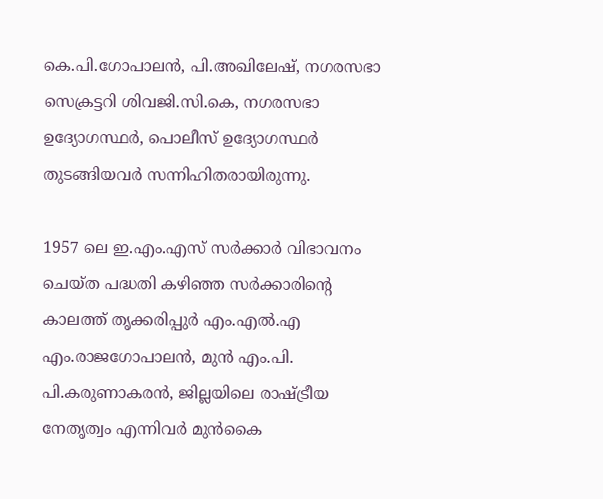കെ.പി.ഗോപാലന്‍, പി.അഖിലേഷ്, നഗരസഭാ സെക്രട്ടറി ശിവജി.സി.കെ, നഗരസഭാ ഉദ്യോഗസ്ഥര്‍, പൊലീസ് ഉദ്യോഗസ്ഥര്‍ തുടങ്ങിയവര്‍ സന്നിഹിതരായിരുന്നു.

1957 ലെ ഇ.എം.എസ് സര്‍ക്കാര്‍ വിഭാവനം ചെയ്ത പദ്ധതി കഴിഞ്ഞ സര്‍ക്കാരിന്റെ കാലത്ത് തൃക്കരിപ്പുര്‍ എം.എല്‍.എ എം.രാജഗോപാലന്‍, മുന്‍ എം.പി. പി.കരുണാകരന്‍, ജില്ലയിലെ രാഷ്ട്രീയ നേതൃത്വം എന്നിവര്‍ മുന്‍കൈ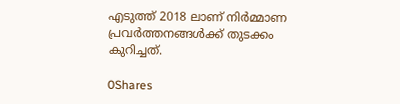എടുത്ത് 2018 ലാണ് നിര്‍മ്മാണ പ്രവര്‍ത്തനങ്ങള്‍ക്ക് തുടക്കം കുറിച്ചത്.

0Shares